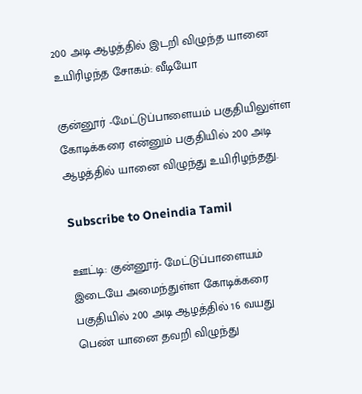200 அடி ஆழத்தில் இடறி விழுந்த யானை உயிரிழந்த சோகம்: வீடியோ

குன்னூர் -மேட்டுப்பாளையம் பகுதியிலுள்ள கோடிக்கரை என்னும் பகுதியில் 200 அடி ஆழத்தில் யானை விழுந்து உயிரிழந்தது.

Subscribe to Oneindia Tamil

ஊட்டி: குன்னூர்- மேட்டுப்பாளையம் இடையே அமைந்துள்ள கோடிக்கரை பகுதியில் 200 அடி ஆழத்தில் 16 வயது பெண் யானை தவறி விழுந்து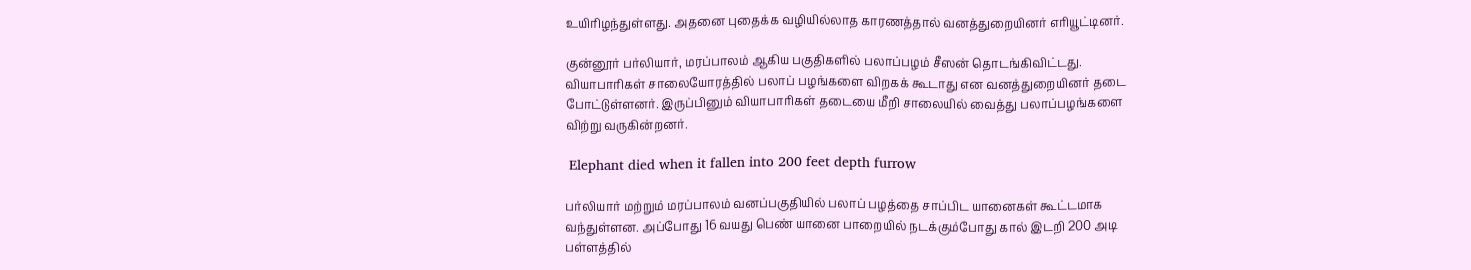உயிரிழந்துள்ளது. அதனை புதைக்க வழியில்லாத காரணத்தால் வனத்துறையினர் எரியூட்டினர்.

குன்னூர் பர்லியார், மரப்பாலம் ஆகிய பகுதிகளில் பலாப்பழம் சீஸன் தொடங்கிவிட்டது. வியாபாரிகள் சாலையோரத்தில் பலாப் பழங்களை விறகக் கூடாது என வனத்துறையினர் தடை போட்டுள்ளனர். இருப்பினும் வியாபாரிகள் தடையை மீறி சாலையில் வைத்து பலாப்பழங்களை விற்று வருகின்றனர்.

 Elephant died when it fallen into 200 feet depth furrow

பர்லியார் மற்றும் மரப்பாலம் வனப்பகுதியில் பலாப் பழத்தை சாப்பிட யானைகள் கூட்டமாக வந்துள்ளன. அப்போது 16 வயது பெண் யானை பாறையில் நடக்கும்போது கால் இடறி 200 அடி பள்ளத்தில்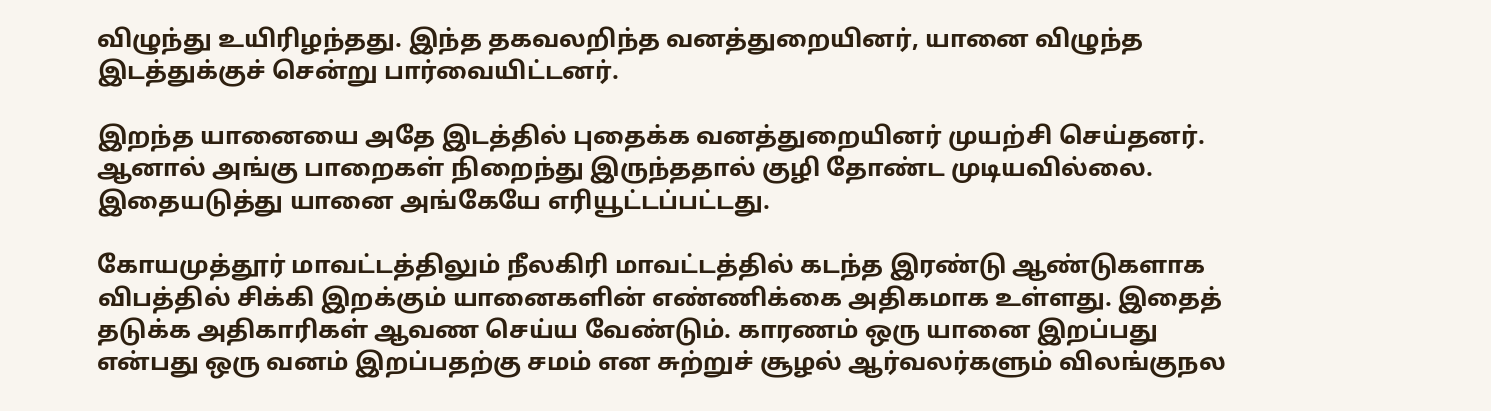விழுந்து உயிரிழந்தது. இந்த தகவலறிந்த வனத்துறையினர், யானை விழுந்த இடத்துக்குச் சென்று பார்வையிட்டனர்.

இறந்த யானையை அதே இடத்தில் புதைக்க வனத்துறையினர் முயற்சி செய்தனர். ஆனால் அங்கு பாறைகள் நிறைந்து இருந்ததால் குழி தோண்ட முடியவில்லை. இதையடுத்து யானை அங்கேயே எரியூட்டப்பட்டது.

கோயமுத்தூர் மாவட்டத்திலும் நீலகிரி மாவட்டத்தில் கடந்த இரண்டு ஆண்டுகளாக விபத்தில் சிக்கி இறக்கும் யானைகளின் எண்ணிக்கை அதிகமாக உள்ளது. இதைத் தடுக்க அதிகாரிகள் ஆவண செய்ய வேண்டும். காரணம் ஒரு யானை இறப்பது என்பது ஒரு வனம் இறப்பதற்கு சமம் என சுற்றுச் சூழல் ஆர்வலர்களும் விலங்குநல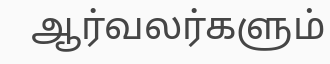ஆர்வலர்களும்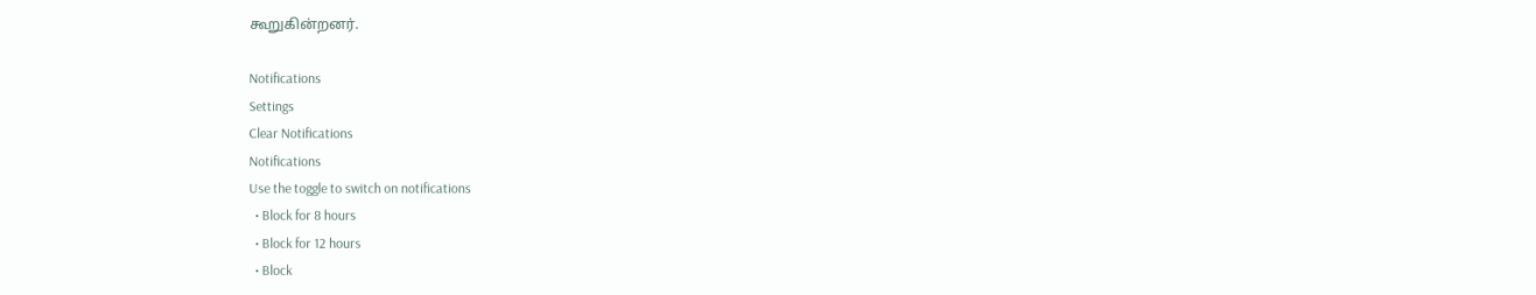கூறுகின்றனர்.

Notifications
Settings
Clear Notifications
Notifications
Use the toggle to switch on notifications
  • Block for 8 hours
  • Block for 12 hours
  • Block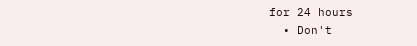for 24 hours
  • Don't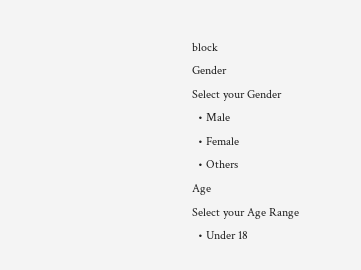block
Gender
Select your Gender
  • Male
  • Female
  • Others
Age
Select your Age Range
  • Under 18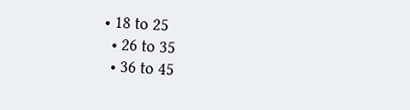• 18 to 25
  • 26 to 35
  • 36 to 45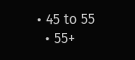• 45 to 55
  • 55+